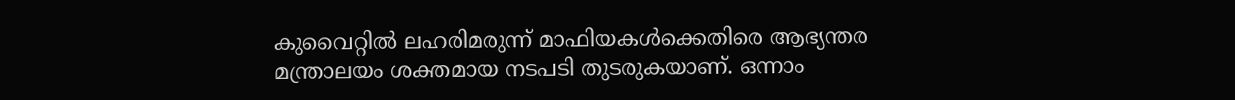കുവൈറ്റിൽ ലഹരിമരുന്ന് മാഫിയകൾക്കെതിരെ ആഭ്യന്തര മന്ത്രാലയം ശക്തമായ നടപടി തുടരുകയാണ്. ഒന്നാം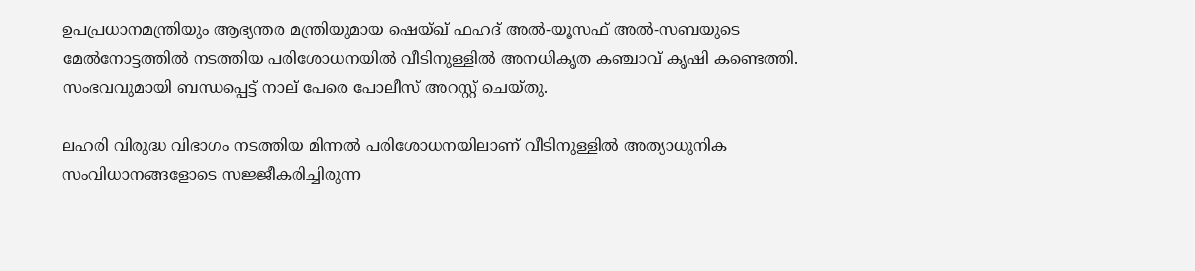ഉപപ്രധാനമന്ത്രിയും ആഭ്യന്തര മന്ത്രിയുമായ ഷെയ്ഖ് ഫഹദ് അല്‍-യൂസഫ് അല്‍-സബയുടെ മേൽനോട്ടത്തിൽ നടത്തിയ പരിശോധനയിൽ വീടിനുള്ളിൽ അനധികൃത കഞ്ചാവ് കൃഷി കണ്ടെത്തി. സംഭവവുമായി ബന്ധപ്പെട്ട് നാല് പേരെ പോലീസ് അറസ്റ്റ് ചെയ്തു.

ലഹരി വിരുദ്ധ വിഭാഗം നടത്തിയ മിന്നല്‍ പരിശോധനയിലാണ് വീടിനുള്ളിൽ അത്യാധുനിക സംവിധാനങ്ങളോടെ സജ്ജീകരിച്ചിരുന്ന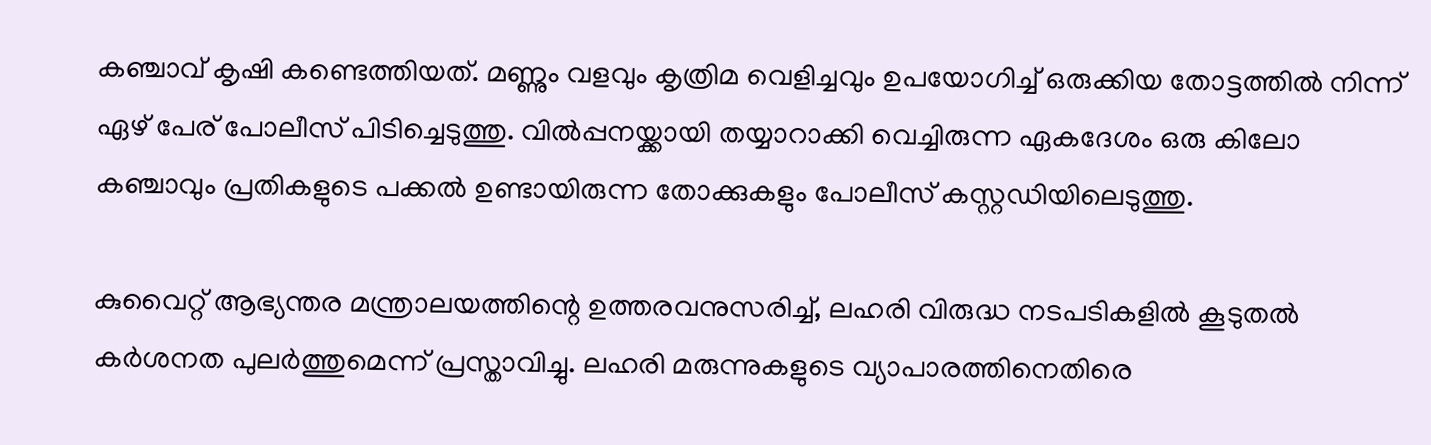കഞ്ചാവ് കൃഷി കണ്ടെത്തിയത്. മണ്ണും വളവും കൃത്രിമ വെളിച്ചവും ഉപയോഗിച്ച് ഒരുക്കിയ തോട്ടത്തില്‍ നിന്ന് ഏഴ് പേര് പോലീസ് പിടിച്ചെടുത്തു. വില്‍പ്പനയ്ക്കായി തയ്യാറാക്കി വെച്ചിരുന്ന ഏകദേശം ഒരു കിലോ കഞ്ചാവും പ്രതികളുടെ പക്കല്‍ ഉണ്ടായിരുന്ന തോക്കുകളും പോലീസ് കസ്റ്റഡിയിലെടുത്തു.

കുവൈറ്റ് ആഭ്യന്തര മന്ത്രാലയത്തിന്റെ ഉത്തരവനുസരിച്ച്, ലഹരി വിരുദ്ധ നടപടികളിൽ കൂടുതൽ കർശനത പുലര്‍ത്തുമെന്ന് പ്രസ്താവിച്ചു. ലഹരി മരുന്നുകളുടെ വ്യാപാരത്തിനെതിരെ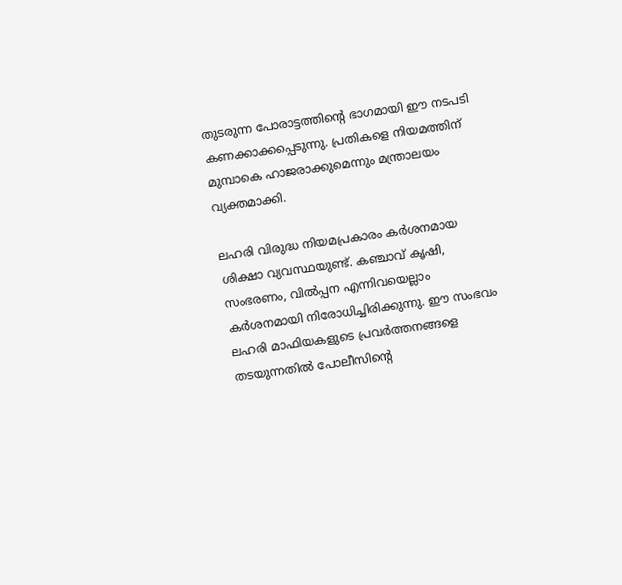തുടരുന്ന പോരാട്ടത്തിന്റെ ഭാഗമായി ഈ നടപടി കണക്കാക്കപ്പെടുന്നു. പ്രതികളെ നിയമത്തിന് മുമ്പാകെ ഹാജരാക്കുമെന്നും മന്ത്രാലയം വ്യക്തമാക്കി.

ലഹരി വിരുദ്ധ നിയമപ്രകാരം കർശനമായ ശിക്ഷാ വ്യവസ്ഥയുണ്ട്. കഞ്ചാവ് കൃഷി, സംഭരണം, വില്‍പ്പന എന്നിവയെല്ലാം കർശനമായി നിരോധിച്ചിരിക്കുന്നു. ഈ സംഭവം ലഹരി മാഫിയകളുടെ പ്രവർത്തനങ്ങളെ തടയുന്നതിൽ പോലീസിന്റെ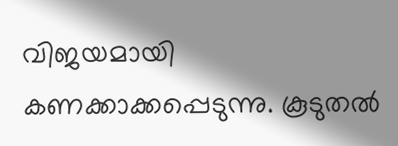വിജയമായി കണക്കാക്കപ്പെടുന്നു. കൂടുതൽ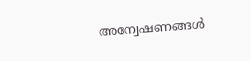അന്വേഷണങ്ങൾ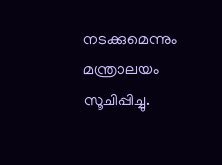നടക്കുമെന്നും മന്ത്രാലയം സൂചിപ്പിച്ചു.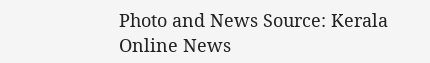Photo and News Source: Kerala Online News